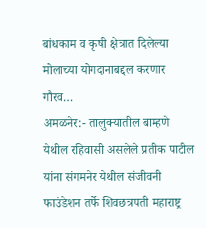बांधकाम व कृषी क्षेत्रात दिलेल्या मोलाच्या योगदानाबद्दल करणार गौरव…
अमळनेर:- तालुक्यातील बाम्हणे येथील रहिवासी असलेले प्रतीक पाटील यांना संगमनेर येथील संजीवनी फाउंडेशन तर्फे शिवछत्रपती महाराष्ट्र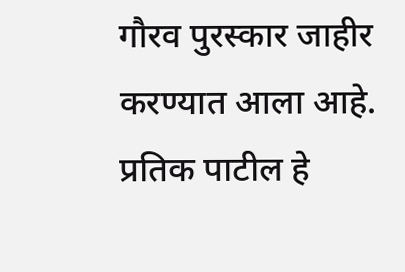गौरव पुरस्कार जाहीर करण्यात आला आहे. प्रतिक पाटील हे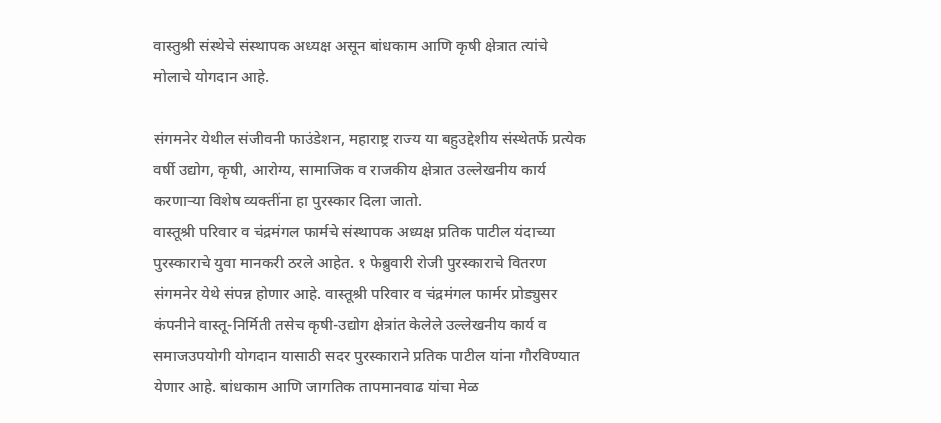वास्तुश्री संस्थेचे संस्थापक अध्यक्ष असून बांधकाम आणि कृषी क्षेत्रात त्यांचे मोलाचे योगदान आहे.

संगमनेर येथील संजीवनी फाउंडेशन, महाराष्ट्र राज्य या बहुउद्देशीय संस्थेतर्फे प्रत्येक वर्षी उद्योग, कृषी, आरोग्य, सामाजिक व राजकीय क्षेत्रात उल्लेखनीय कार्य करणाऱ्या विशेष व्यक्तींना हा पुरस्कार दिला जातो.
वास्तूश्री परिवार व चंद्रमंगल फार्मचे संस्थापक अध्यक्ष प्रतिक पाटील यंदाच्या पुरस्काराचे युवा मानकरी ठरले आहेत. १ फेब्रुवारी रोजी पुरस्काराचे वितरण संगमनेर येथे संपन्न होणार आहे. वास्तूश्री परिवार व चंद्रमंगल फार्मर प्रोड्युसर कंपनीने वास्तू-निर्मिती तसेच कृषी-उद्योग क्षेत्रांत केलेले उल्लेखनीय कार्य व समाजउपयोगी योगदान यासाठी सदर पुरस्काराने प्रतिक पाटील यांना गौरविण्यात येणार आहे. बांधकाम आणि जागतिक तापमानवाढ यांचा मेळ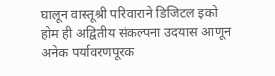घालून वास्तूश्री परिवाराने डिजिटल इको होम ही अद्वितीय संकल्पना उदयास आणून अनेक पर्यावरणपूरक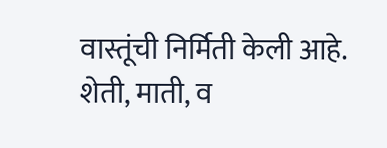वास्तूंची निर्मिती केली आहे. शेती, माती, व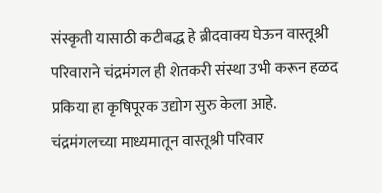संस्कृती यासाठी कटीबद्ध हे ब्रीदवाक्य घेऊन वास्तूश्री परिवाराने चंद्रमंगल ही शेतकरी संस्था उभी करून हळद प्रकिया हा कृषिपूरक उद्योग सुरु केला आहे. चंद्रमंगलच्या माध्यमातून वास्तूश्री परिवार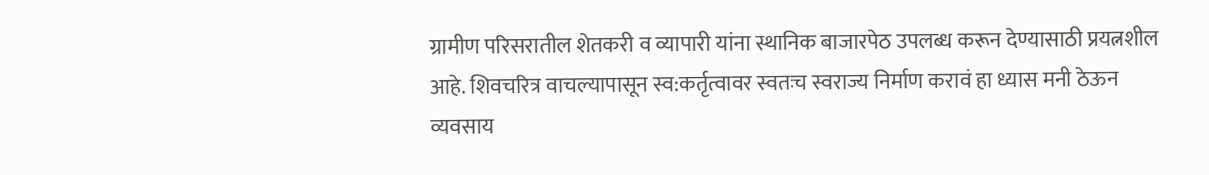ग्रामीण परिसरातील शेतकरी व व्यापारी यांना स्थानिक बाजारपेठ उपलब्ध करून देण्यासाठी प्रयत्नशील आहे. शिवचरित्र वाचल्यापासून स्व:कर्तृत्वावर स्वतःच स्वराज्य निर्माण करावं हा ध्यास मनी ठेऊन व्यवसाय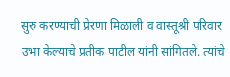सुरु करण्याची प्रेरणा मिळाली व वास्तूश्री परिवार उभा केल्याचे प्रतीक पाटील यांनी सांगितले. त्यांचे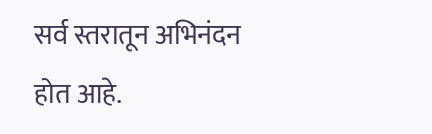सर्व स्तरातून अभिनंदन होत आहे.